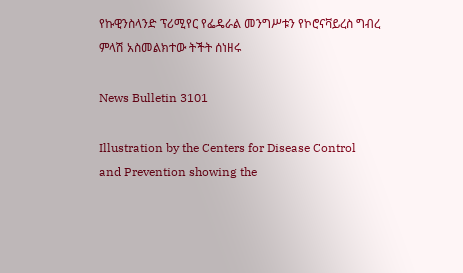የኩዊንስላንድ ፕሪሚየር የፌዴራል መንግሥቱን የኮሮናቫይረስ ግብረ ምላሽ አስመልክተው ትችት ሰነዘሩ

News Bulletin 3101

Illustration by the Centers for Disease Control and Prevention showing the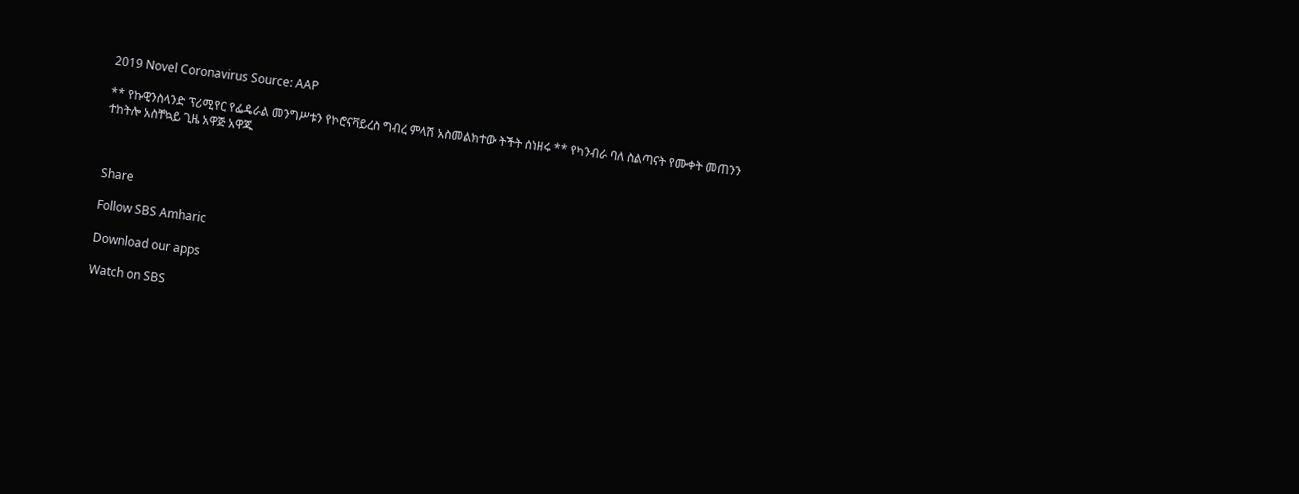2019 Novel Coronavirus Source: AAP

** የኩዊንስላንድ ፕሪሚየር የፌዴራል መንግሥቱን የኮሮናቫይረስ ግብረ ምላሽ አስመልክተው ትችት ሰነዘሩ ** የካንብራ ባለ ስልጣናት የሙቀት መጠንን ተከትሎ አስቸኳይ ጊዜ አዋጅ አዋጁ



Share

Follow SBS Amharic

Download our apps

Watch on SBS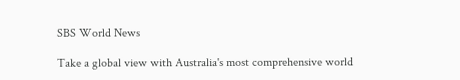SBS World News

Take a global view with Australia's most comprehensive world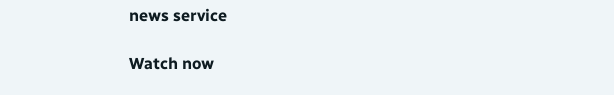news service

Watch now